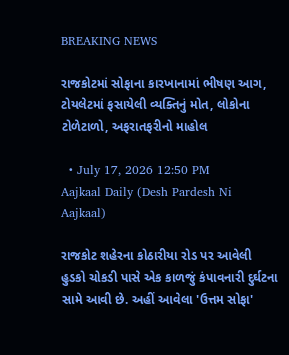BREAKING NEWS

રાજકોટમાં સોફાના કારખાનામાં ભીષણ આગ, ટોયલેટમાં ફસાયેલી વ્યક્તિનું મોત, લોકોના ટોળેટાળો, અફરાતફરીનો માહોલ

  • July 17, 2026 12:50 PM
Aajkaal Daily (Desh Pardesh Ni Aajkaal)

રાજકોટ શહેરના કોઠારીયા રોડ પર આવેલી હુડકો ચોકડી પાસે એક કાળજું કંપાવનારી દુર્ઘટના સામે આવી છે. અહીં આવેલા 'ઉત્તમ સોફા'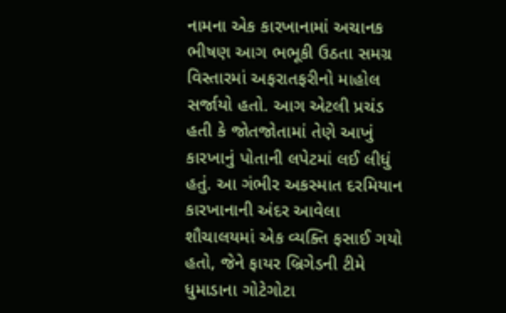નામના એક કારખાનામાં અચાનક ભીષણ આગ ભભૂકી ઉઠતા સમગ્ર વિસ્તારમાં અફરાતફરીનો માહોલ સર્જાયો હતો. આગ એટલી પ્રચંડ હતી કે જોતજોતામાં તેણે આખું કારખાનું પોતાની લપેટમાં લઈ લીધું હતું. આ ગંભીર અકસ્માત દરમિયાન કારખાનાની અંદર આવેલા શૌચાલયમાં એક વ્યક્તિ ફસાઈ ગયો હતો, જેને ફાયર બ્રિગેડની ટીમે ધુમાડાના ગોટેગોટા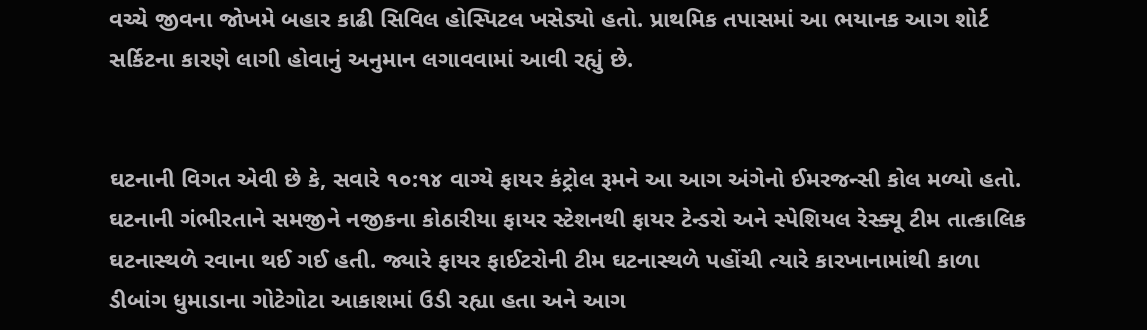વચ્ચે જીવના જોખમે બહાર કાઢી સિવિલ હોસ્પિટલ ખસેડ્યો હતો. પ્રાથમિક તપાસમાં આ ભયાનક આગ શોર્ટ સર્કિટના કારણે લાગી હોવાનું અનુમાન લગાવવામાં આવી રહ્યું છે.


ઘટનાની વિગત એવી છે કે, સવારે ૧૦:૧૪ વાગ્યે ફાયર કંટ્રોલ રૂમને આ આગ અંગેનો ઈમરજન્સી કોલ મળ્યો હતો. ઘટનાની ગંભીરતાને સમજીને નજીકના કોઠારીયા ફાયર સ્ટેશનથી ફાયર ટેન્ડરો અને સ્પેશિયલ રેસ્ક્યૂ ટીમ તાત્કાલિક ઘટનાસ્થળે રવાના થઈ ગઈ હતી. જ્યારે ફાયર ફાઈટરોની ટીમ ઘટનાસ્થળે પહોંચી ત્યારે કારખાનામાંથી કાળા ડીબાંગ ધુમાડાના ગોટેગોટા આકાશમાં ઉડી રહ્યા હતા અને આગ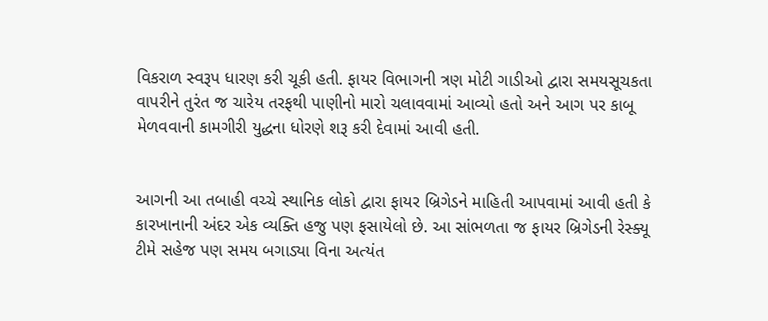વિકરાળ સ્વરૂપ ધારણ કરી ચૂકી હતી. ફાયર વિભાગની ત્રણ મોટી ગાડીઓ દ્વારા સમયસૂચકતા વાપરીને તુરંત જ ચારેય તરફથી પાણીનો મારો ચલાવવામાં આવ્યો હતો અને આગ પર કાબૂ મેળવવાની કામગીરી યુદ્ધના ધોરણે શરૂ કરી દેવામાં આવી હતી.


આગની આ તબાહી વચ્ચે સ્થાનિક લોકો દ્વારા ફાયર બ્રિગેડને માહિતી આપવામાં આવી હતી કે કારખાનાની અંદર એક વ્યક્તિ હજુ પણ ફસાયેલો છે. આ સાંભળતા જ ફાયર બ્રિગેડની રેસ્ક્યૂ ટીમે સહેજ પણ સમય બગાડ્યા વિના અત્યંત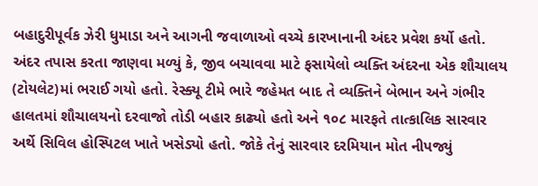બહાદુરીપૂર્વક ઝેરી ધુમાડા અને આગની જવાળાઓ વચ્ચે કારખાનાની અંદર પ્રવેશ કર્યો હતો. અંદર તપાસ કરતા જાણવા મળ્યું કે, જીવ બચાવવા માટે ફસાયેલો વ્યક્તિ અંદરના એક શૌચાલય (ટોયલેટ)માં ભરાઈ ગયો હતો. રેસ્ક્યૂ ટીમે ભારે જહેમત બાદ તે વ્યક્તિને બેભાન અને ગંભીર હાલતમાં શૌચાલયનો દરવાજો તોડી બહાર કાઢ્યો હતો અને ૧૦૮ મારફતે તાત્કાલિક સારવાર અર્થે સિવિલ હોસ્પિટલ ખાતે ખસેડ્યો હતો. જોકે તેનું સારવાર દરમિયાન મોત નીપજ્યું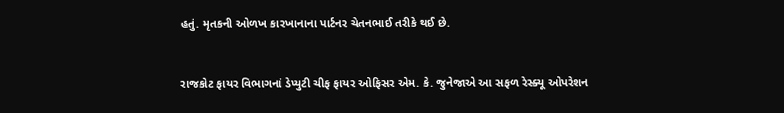હતું. મૃતકની ઓળખ કારખાનાના પાર્ટનર ચેતનભાઈ તરીકે થઈ છે.


રાજકોટ ફાયર વિભાગનાં ડેપ્યુટી ચીફ ફાયર ઓફિસર એમ. કે. જુનેજાએ આ સફળ રેસ્ક્યૂ ઓપરેશન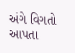અંગે વિગતો આપતા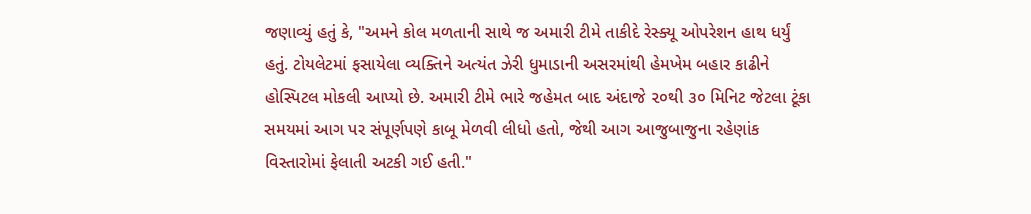જણાવ્યું હતું કે, "અમને કોલ મળતાની સાથે જ અમારી ટીમે તાકીદે રેસ્ક્યૂ ઓપરેશન હાથ ધર્યું હતું. ટોયલેટમાં ફસાયેલા વ્યક્તિને અત્યંત ઝેરી ધુમાડાની અસરમાંથી હેમખેમ બહાર કાઢીને હોસ્પિટલ મોકલી આપ્યો છે. અમારી ટીમે ભારે જહેમત બાદ અંદાજે ૨૦થી ૩૦ મિનિટ જેટલા ટૂંકા સમયમાં આગ પર સંપૂર્ણપણે કાબૂ મેળવી લીધો હતો, જેથી આગ આજુબાજુના રહેણાંક વિસ્તારોમાં ફેલાતી અટકી ગઈ હતી."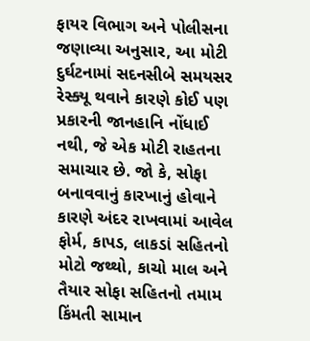ફાયર વિભાગ અને પોલીસના જણાવ્યા અનુસાર, આ મોટી દુર્ઘટનામાં સદનસીબે સમયસર રેસ્ક્યૂ થવાને કારણે કોઈ પણ પ્રકારની જાનહાનિ નોંધાઈ નથી, જે એક મોટી રાહતના સમાચાર છે. જો કે, સોફા બનાવવાનું કારખાનું હોવાને કારણે અંદર રાખવામાં આવેલ ફોર્મ, કાપડ, લાકડાં સહિતનો મોટો જથ્થો, કાચો માલ અને તૈયાર સોફા સહિતનો તમામ કિંમતી સામાન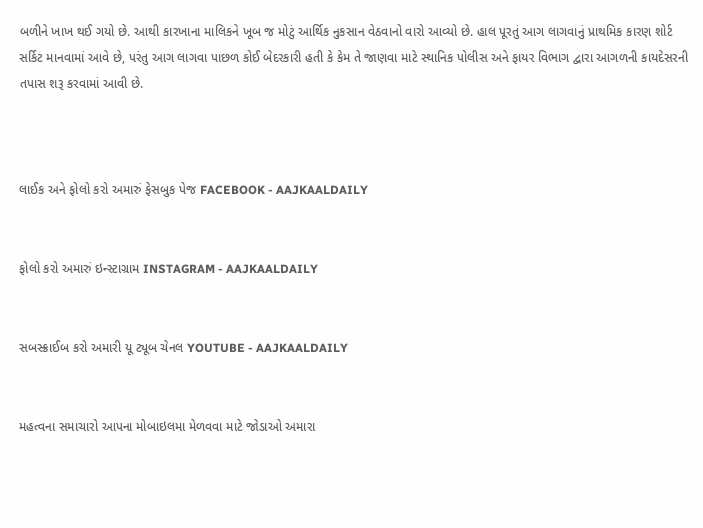બળીને ખાખ થઈ ગયો છે. આથી કારખાના માલિકને ખૂબ જ મોટું આર્થિક નુકસાન વેઠવાનો વારો આવ્યો છે. હાલ પૂરતું આગ લાગવાનું પ્રાથમિક કારણ શોર્ટ સર્કિટ માનવામાં આવે છે, પરંતુ આગ લાગવા પાછળ કોઈ બેદરકારી હતી કે કેમ તે જાણવા માટે સ્થાનિક પોલીસ અને ફાયર વિભાગ દ્વારા આગળની કાયદેસરની તપાસ શરૂ કરવામાં આવી છે.



લાઈક અને ફોલો કરો અમારું ફેસબુક પેજ FACEBOOK - AAJKAALDAILY


ફોલો કરો અમારું ઇન્સ્ટાગ્રામ INSTAGRAM - AAJKAALDAILY


સબસ્ક્રાઈબ કરો અમારી યૂ ટ્યૂબ ચેનલ YOUTUBE - AAJKAALDAILY


મહત્વના સમાચારો આપના મોબાઇલમા મેળવવા માટે જોડાઓ અમારા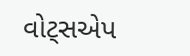વોટ્સએપ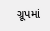ગ્રૂપમાં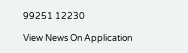99251 12230

View News On Application